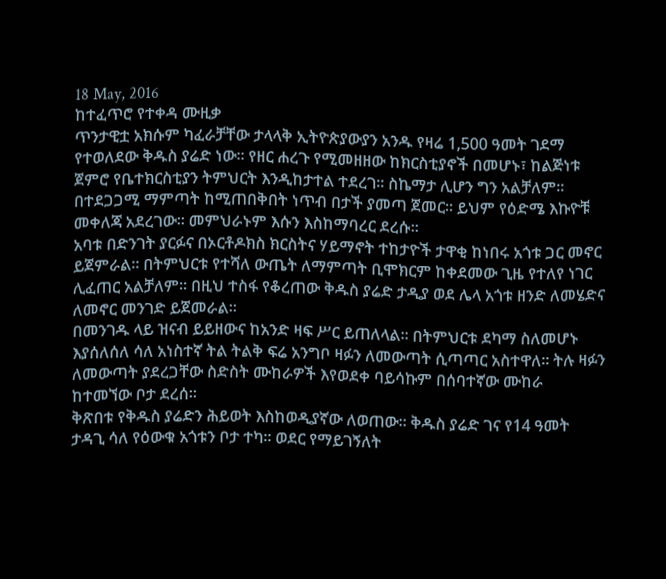18 May, 2016
ከተፈጥሮ የተቀዳ ሙዚቃ
ጥንታዊቷ አክሱም ካፈራቻቸው ታላላቅ ኢትዮጵያውያን አንዱ የዛሬ 1,500 ዓመት ገደማ የተወለደው ቅዱስ ያሬድ ነው፡፡ የዘር ሐረጉ የሚመዘዘው ከክርስቲያኖች በመሆኑ፣ ከልጅነቱ ጀምሮ የቤተክርስቲያን ትምህርት እንዲከታተል ተደረገ፡፡ ስኬማታ ሊሆን ግን አልቻለም፡፡ በተደጋጋሚ ማምጣት ከሚጠበቅበት ነጥብ በታች ያመጣ ጀመር፡፡ ይህም የዕድሜ እኩዮቹ መቀለጃ አደረገው፡፡ መምህራኑም እሱን እስከማባረር ደረሱ፡፡
አባቱ በድንገት ያርፉና በኦርቶዶክስ ክርስትና ሃይማኖት ተከታዮች ታዋቂ ከነበሩ አጎቱ ጋር መኖር ይጀምራል፡፡ በትምህርቱ የተሻለ ውጤት ለማምጣት ቢሞክርም ከቀደመው ጊዜ የተለየ ነገር ሊፈጠር አልቻለም፡፡ በዚህ ተስፋ የቆረጠው ቅዱስ ያሬድ ታዲያ ወደ ሌላ አጎቱ ዘንድ ለመሄድና ለመኖር መንገድ ይጀመራል፡፡
በመንገዱ ላይ ዝናብ ይይዘውና ከአንድ ዛፍ ሥር ይጠለላል፡፡ በትምህርቱ ደካማ ስለመሆኑ እያሰለሰለ ሳለ አነስተኛ ትል ትልቅ ፍሬ አንግቦ ዛፉን ለመውጣት ሲጣጣር አስተዋለ፡፡ ትሉ ዛፉን ለመውጣት ያደረጋቸው ስድስት ሙከራዎች እየወደቀ ባይሳኩም በሰባተኛው ሙከራ ከተመኘው ቦታ ደረሰ፡፡
ቅጽበቱ የቅዱስ ያሬድን ሕይወት እስከወዲያኛው ለወጠው፡፡ ቅዱስ ያሬድ ገና የ14 ዓመት ታዳጊ ሳለ የዕውቁ አጎቱን ቦታ ተካ፡፡ ወደር የማይገኝለት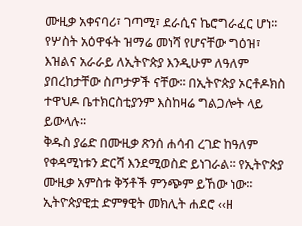ሙዚቃ አቀናባሪ፣ ገጣሚ፣ ደራሲና ኬሮግራፈር ሆነ፡፡ የሦስት አዕዋፋት ዝማሬ መነሻ የሆናቸው ግዕዝ፣ እዝልና አራራይ ለኢትዮጵያ እንዲሁም ለዓለም ያበረከታቸው ስጦታዎች ናቸው፡፡ በኢትዮጵያ ኦርቶዶክስ ተዋህዶ ቤተክርስቲያንም እስከዛሬ ግልጋሎት ላይ ይውላሉ፡፡
ቅዱስ ያሬድ በሙዚቃ ጽንሰ ሐሳብ ረገድ ከዓለም የቀዳሚነቱን ድርሻ እንደሚወስድ ይነገራል፡፡ የኢትዮጵያ ሙዚቃ አምስቱ ቅኝቶች ምንጭም ይኸው ነው፡፡ ኢትዮጵያዊቷ ድምፃዊት መክሊት ሐደሮ ‹‹ዘ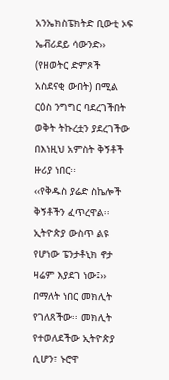አንኤክስፔክትድ ቢውቲ ኦፍ ኤቭሪደይ ሳውንድ›› (የዘወትር ድምጾች አስደናቂ ውበት) በሚል ርዕስ ንግግር ባደረገችበት ወቅት ትኩረቷን ያደረገችው በእነዚህ አምስት ቅኝቶች ዙሪያ ነበር፡፡
‹‹የቅዱስ ያሬድ ስኬሎች ቅኝቶችን ፈጥረዋል፡፡ ኢትዮጵያ ውስጥ ልዩ የሆነው ፔንታቶኒክ ኖታ ዛሬም እያደገ ነው፤›› በማለት ነበር መክሊት የገለጸችው፡፡ መክሊት የተወለደችው ኢትዮጵያ ሲሆን፣ ኑሮዋ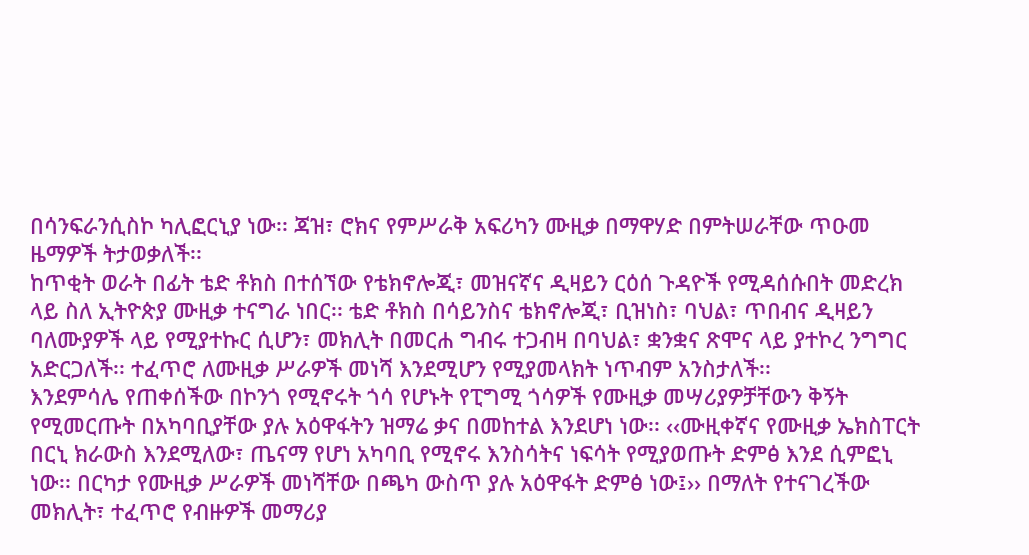በሳንፍራንሲስኮ ካሊፎርኒያ ነው፡፡ ጃዝ፣ ሮክና የምሥራቅ አፍሪካን ሙዚቃ በማዋሃድ በምትሠራቸው ጥዑመ ዜማዎች ትታወቃለች፡፡
ከጥቂት ወራት በፊት ቴድ ቶክስ በተሰኘው የቴክኖሎጂ፣ መዝናኛና ዲዛይን ርዕሰ ጉዳዮች የሚዳሰሱበት መድረክ ላይ ስለ ኢትዮጵያ ሙዚቃ ተናግራ ነበር፡፡ ቴድ ቶክስ በሳይንስና ቴክኖሎጂ፣ ቢዝነስ፣ ባህል፣ ጥበብና ዲዛይን ባለሙያዎች ላይ የሚያተኩር ሲሆን፣ መክሊት በመርሐ ግብሩ ተጋብዛ በባህል፣ ቋንቋና ጽሞና ላይ ያተኮረ ንግግር አድርጋለች፡፡ ተፈጥሮ ለሙዚቃ ሥራዎች መነሻ እንደሚሆን የሚያመላክት ነጥብም አንስታለች፡፡
እንደምሳሌ የጠቀሰችው በኮንጎ የሚኖሩት ጎሳ የሆኑት የፒግሚ ጎሳዎች የሙዚቃ መሣሪያዎቻቸውን ቅኝት የሚመርጡት በአካባቢያቸው ያሉ አዕዋፋትን ዝማሬ ቃና በመከተል እንደሆነ ነው፡፡ ‹‹ሙዚቀኛና የሙዚቃ ኤክስፐርት በርኒ ክራውስ እንደሚለው፣ ጤናማ የሆነ አካባቢ የሚኖሩ እንስሳትና ነፍሳት የሚያወጡት ድምፅ እንደ ሲምፎኒ ነው፡፡ በርካታ የሙዚቃ ሥራዎች መነሻቸው በጫካ ውስጥ ያሉ አዕዋፋት ድምፅ ነው፤›› በማለት የተናገረችው መክሊት፣ ተፈጥሮ የብዙዎች መማሪያ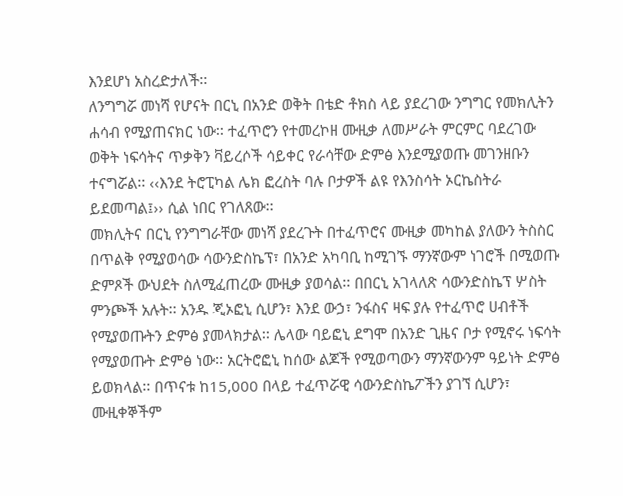እንደሆነ አስረድታለች፡፡
ለንግግሯ መነሻ የሆናት በርኒ በአንድ ወቅት በቴድ ቶክስ ላይ ያደረገው ንግግር የመክሊትን ሐሳብ የሚያጠናክር ነው፡፡ ተፈጥሮን የተመረኮዘ ሙዚቃ ለመሥራት ምርምር ባደረገው ወቅት ነፍሳትና ጥቃቅን ቫይረሶች ሳይቀር የራሳቸው ድምፅ እንደሚያወጡ መገንዘቡን ተናግሯል፡፡ ‹‹እንደ ትሮፒካል ሌክ ፎረስት ባሉ ቦታዎች ልዩ የእንስሳት ኦርኬስትራ ይደመጣል፤›› ሲል ነበር የገለጸው፡፡
መክሊትና በርኒ የንግግራቸው መነሻ ያደረጉት በተፈጥሮና ሙዚቃ መካከል ያለውን ትስስር በጥልቅ የሚያወሳው ሳውንድስኬፕ፣ በአንድ አካባቢ ከሚገኙ ማንኛውም ነገሮች በሚወጡ ድምጾች ውህደት ስለሚፈጠረው ሙዚቃ ያወሳል፡፡ በበርኒ አገላለጽ ሳውንድስኬፕ ሦስት ምንጮች አሉት፡፡ አንዱ ጂኦፎኒ ሲሆን፣ እንደ ውኃ፣ ንፋስና ዛፍ ያሉ የተፈጥሮ ሀብቶች የሚያወጡትን ድምፅ ያመላክታል፡፡ ሌላው ባይፎኒ ደግሞ በአንድ ጊዜና ቦታ የሚኖሩ ነፍሳት የሚያወጡት ድምፅ ነው፡፡ አርትሮፎኒ ከሰው ልጆች የሚወጣውን ማንኛውንም ዓይነት ድምፅ ይወክላል፡፡ በጥናቱ ከ15,000 በላይ ተፈጥሯዊ ሳውንድስኬፖችን ያገኘ ሲሆን፣ ሙዚቀኞችም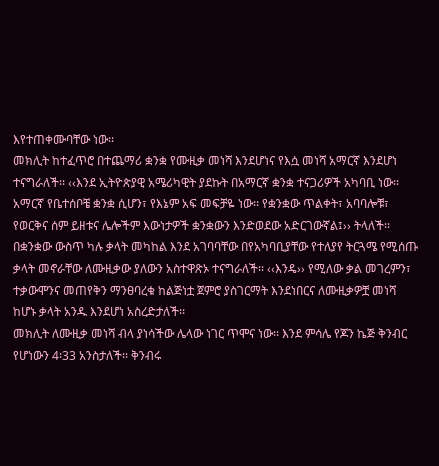እየተጠቀሙባቸው ነው፡፡
መክሊት ከተፈጥሮ በተጨማሪ ቋንቋ የሙዚቃ መነሻ እንደሆነና የእሷ መነሻ አማርኛ እንደሆነ ተናግራለች፡፡ ‹‹እንደ ኢትዮጵያዊ አሜሪካዊት ያደኩት በአማርኛ ቋንቋ ተናጋሪዎች አካባቢ ነው፡፡ አማርኛ የቤተሰቦቼ ቋንቋ ሲሆን፣ የእኔም አፍ መፍቻዬ ነው፡፡ የቋንቋው ጥልቀት፣ አባባሎቹ፣ የወርቅና ሰም ይዘቱና ሌሎችም እውነታዎች ቋንቋውን እንድወደው አድርገውኛል፤›› ትላለች፡፡ በቋንቋው ውስጥ ካሉ ቃላት መካከል እንደ አገባባቸው በየአካባቢያቸው የተለያየ ትርጓሜ የሚሰጡ ቃላት መኖራቸው ለሙዚቃው ያለውን አስተዋጽኦ ተናግራለች፡፡ ‹‹እንዴ›› የሚለው ቃል መገረምን፣ ተቃውሞንና መጠየቅን ማንፀባረቁ ከልጅነቷ ጀምሮ ያስገርማት እንደነበርና ለሙዚቃዎቿ መነሻ ከሆኑ ቃላት አንዱ እንደሆነ አስረድታለች፡፡
መክሊት ለሙዚቃ መነሻ ብላ ያነሳችው ሌላው ነገር ጥሞና ነው፡፡ እንደ ምሳሌ የጆን ኬጅ ቅንብር የሆነውን 4፡33 አንስታለች፡፡ ቅንብሩ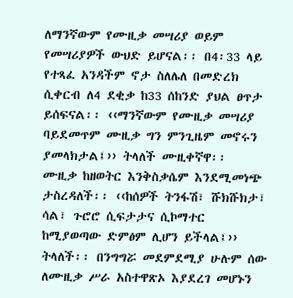ለማንኛውም የሙዚቃ መሣሪያ ወይም የመሣሪያዎች ውህድ ይሆናል፡፡ በ4፡33 ላይ የተጻፈ አንዳችም ኖታ ስለሌለ በመድረክ ሲቀርብ ለ4 ደቂቃ ከ33 ሰከንድ ያህል ፀጥታ ይሰፍናል፡፡ ‹‹ማንኛውም የሙዚቃ መሣሪያ ባይደመጥም ሙዚቃ ግን ምንጊዜም መኖሩን ያመላክታል፤›› ትላለች ሙዚቀኛዋ፡፡
ሙዚቃ ከዘወትር እንቅስቃሴም እንደሚመነጭ ታስረዳለች፡፡ ‹‹ከሰዎች ትንፋሽ፣ ሹክሹክታ፣ ሳል፣ ጉሮሮ ሲፍታታና ሲኮማተር ከሚያወጣው ድምፅም ሊሆን ይችላል፤›› ትላለች፡፡ በንግግሯ መደምደሚያ ሁሉም ሰው ለሙዚቃ ሥራ አስተዋጽኦ እያደረገ መሆኑን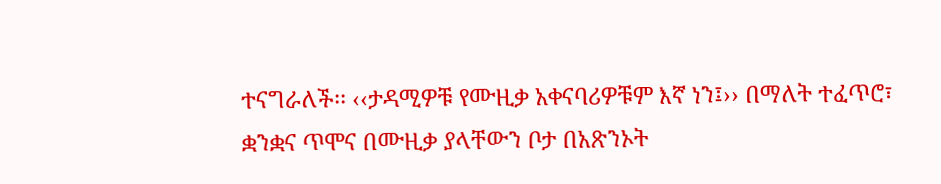ተናግራለች፡፡ ‹‹ታዳሚዎቹ የሙዚቃ አቀናባሪዎቹም እኛ ነን፤›› በማለት ተፈጥሮ፣ ቋንቋና ጥሞና በሙዚቃ ያላቸውን ቦታ በአጽንኦት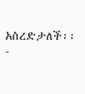አስረድታለች፡፡
-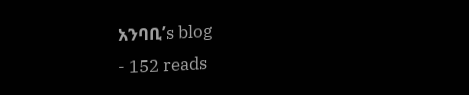አንባቢ’s blog
- 152 reads